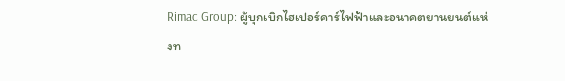Rimac Group: ผู้บุกเบิกไฮเปอร์คาร์ไฟฟ้าและอนาคตยานยนต์แห่งท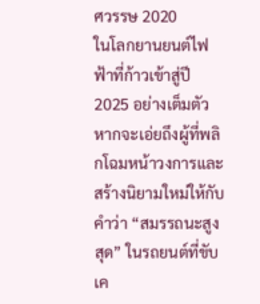ศวรรษ 2020
ในโลกยานยนต์ไฟฟ้าที่ก้าวเข้าสู่ปี 2025 อย่างเต็มตัว หากจะเอ่ยถึงผู้ที่พลิกโฉมหน้าวงการและสร้างนิยามใหม่ให้กับคำว่า “สมรรถนะสูงสุด” ในรถยนต์ที่ขับเค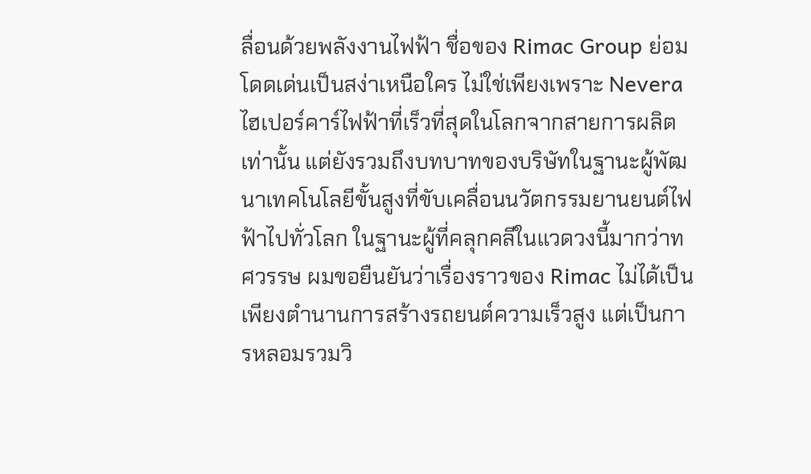ลื่อนด้วยพลังงานไฟฟ้า ชื่อของ Rimac Group ย่อมโดดเด่นเป็นสง่าเหนือใคร ไม่ใช่เพียงเพราะ Nevera ไฮเปอร์คาร์ไฟฟ้าที่เร็วที่สุดในโลกจากสายการผลิตเท่านั้น แต่ยังรวมถึงบทบาทของบริษัทในฐานะผู้พัฒนาเทคโนโลยีขั้นสูงที่ขับเคลื่อนนวัตกรรมยานยนต์ไฟฟ้าไปทั่วโลก ในฐานะผู้ที่คลุกคลีในแวดวงนี้มากว่าทศวรรษ ผมขอยืนยันว่าเรื่องราวของ Rimac ไม่ได้เป็นเพียงตำนานการสร้างรถยนต์ความเร็วสูง แต่เป็นการหลอมรวมวิ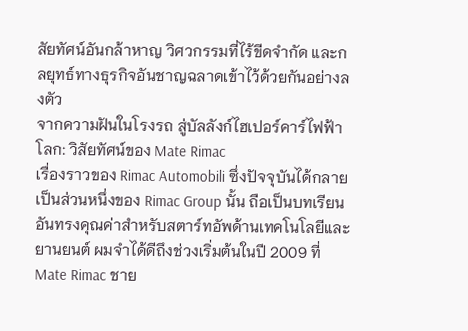สัยทัศน์อันกล้าหาญ วิศวกรรมที่ไร้ขีดจำกัด และกลยุทธ์ทางธุรกิจอันชาญฉลาดเข้าไว้ด้วยกันอย่างลงตัว
จากความฝันในโรงรถ สู่บัลลังก์ไฮเปอร์คาร์ไฟฟ้าโลก: วิสัยทัศน์ของ Mate Rimac
เรื่องราวของ Rimac Automobili ซึ่งปัจจุบันได้กลายเป็นส่วนหนึ่งของ Rimac Group นั้น ถือเป็นบทเรียนอันทรงคุณค่าสำหรับสตาร์ทอัพด้านเทคโนโลยีและยานยนต์ ผมจำได้ดีถึงช่วงเริ่มต้นในปี 2009 ที่ Mate Rimac ชาย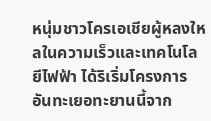หนุ่มชาวโครเอเชียผู้หลงใหลในความเร็วและเทคโนโลยีไฟฟ้า ได้ริเริ่มโครงการอันทะเยอทะยานนี้จาก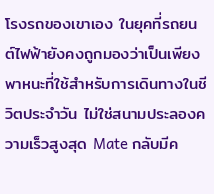โรงรถของเขาเอง ในยุคที่รถยนต์ไฟฟ้ายังคงถูกมองว่าเป็นเพียงพาหนะที่ใช้สำหรับการเดินทางในชีวิตประจำวัน ไม่ใช่สนามประลองความเร็วสูงสุด Mate กลับมีค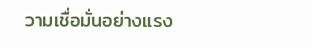วามเชื่อมั่นอย่างแรง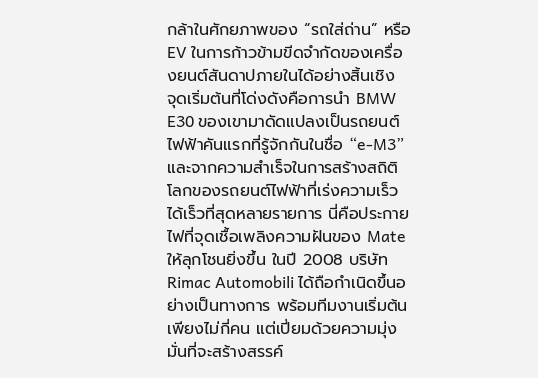กล้าในศักยภาพของ “รถใส่ถ่าน” หรือ EV ในการก้าวข้ามขีดจำกัดของเครื่องยนต์สันดาปภายในได้อย่างสิ้นเชิง
จุดเริ่มต้นที่โด่งดังคือการนำ BMW E30 ของเขามาดัดแปลงเป็นรถยนต์ไฟฟ้าคันแรกที่รู้จักกันในชื่อ “e-M3” และจากความสำเร็จในการสร้างสถิติโลกของรถยนต์ไฟฟ้าที่เร่งความเร็วได้เร็วที่สุดหลายรายการ นี่คือประกายไฟที่จุดเชื้อเพลิงความฝันของ Mate ให้ลุกโชนยิ่งขึ้น ในปี 2008 บริษัท Rimac Automobili ได้ถือกำเนิดขึ้นอย่างเป็นทางการ พร้อมทีมงานเริ่มต้นเพียงไม่กี่คน แต่เปี่ยมด้วยความมุ่งมั่นที่จะสร้างสรรค์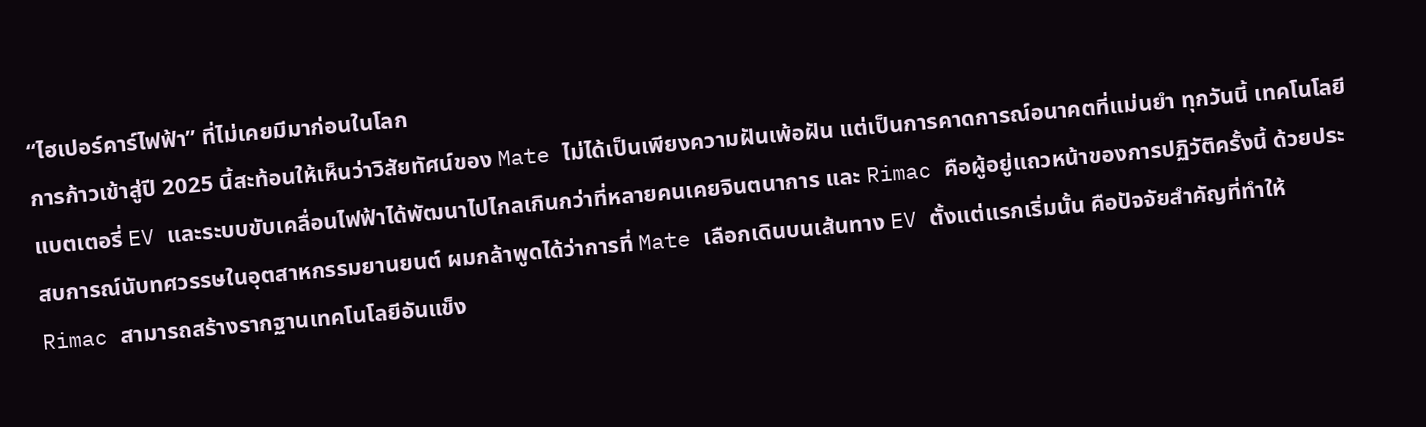“ไฮเปอร์คาร์ไฟฟ้า” ที่ไม่เคยมีมาก่อนในโลก
การก้าวเข้าสู่ปี 2025 นี้สะท้อนให้เห็นว่าวิสัยทัศน์ของ Mate ไม่ได้เป็นเพียงความฝันเพ้อฝัน แต่เป็นการคาดการณ์อนาคตที่แม่นยำ ทุกวันนี้ เทคโนโลยีแบตเตอรี่ EV และระบบขับเคลื่อนไฟฟ้าได้พัฒนาไปไกลเกินกว่าที่หลายคนเคยจินตนาการ และ Rimac คือผู้อยู่แถวหน้าของการปฏิวัติครั้งนี้ ด้วยประสบการณ์นับทศวรรษในอุตสาหกรรมยานยนต์ ผมกล้าพูดได้ว่าการที่ Mate เลือกเดินบนเส้นทาง EV ตั้งแต่แรกเริ่มนั้น คือปัจจัยสำคัญที่ทำให้ Rimac สามารถสร้างรากฐานเทคโนโลยีอันแข็ง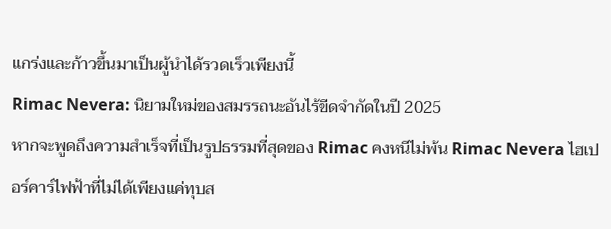แกร่งและก้าวขึ้นมาเป็นผู้นำได้รวดเร็วเพียงนี้
Rimac Nevera: นิยามใหม่ของสมรรถนะอันไร้ขีดจำกัดในปี 2025
หากจะพูดถึงความสำเร็จที่เป็นรูปธรรมที่สุดของ Rimac คงหนีไม่พ้น Rimac Nevera ไฮเปอร์คาร์ไฟฟ้าที่ไม่ได้เพียงแค่ทุบส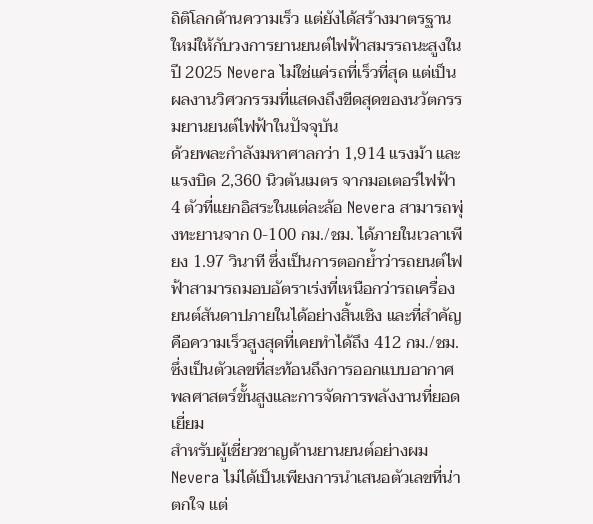ถิติโลกด้านความเร็ว แต่ยังได้สร้างมาตรฐานใหม่ให้กับวงการยานยนต์ไฟฟ้าสมรรถนะสูงในปี 2025 Nevera ไม่ใช่แค่รถที่เร็วที่สุด แต่เป็นผลงานวิศวกรรมที่แสดงถึงขีดสุดของนวัตกรรมยานยนต์ไฟฟ้าในปัจจุบัน
ด้วยพละกำลังมหาศาลกว่า 1,914 แรงม้า และแรงบิด 2,360 นิวตันเมตร จากมอเตอร์ไฟฟ้า 4 ตัวที่แยกอิสระในแต่ละล้อ Nevera สามารถพุ่งทะยานจาก 0-100 กม./ชม. ได้ภายในเวลาเพียง 1.97 วินาที ซึ่งเป็นการตอกย้ำว่ารถยนต์ไฟฟ้าสามารถมอบอัตราเร่งที่เหนือกว่ารถเครื่องยนต์สันดาปภายในได้อย่างสิ้นเชิง และที่สำคัญคือความเร็วสูงสุดที่เคยทำได้ถึง 412 กม./ชม. ซึ่งเป็นตัวเลขที่สะท้อนถึงการออกแบบอากาศพลศาสตร์ขั้นสูงและการจัดการพลังงานที่ยอดเยี่ยม
สำหรับผู้เชี่ยวชาญด้านยานยนต์อย่างผม Nevera ไม่ได้เป็นเพียงการนำเสนอตัวเลขที่น่าตกใจ แต่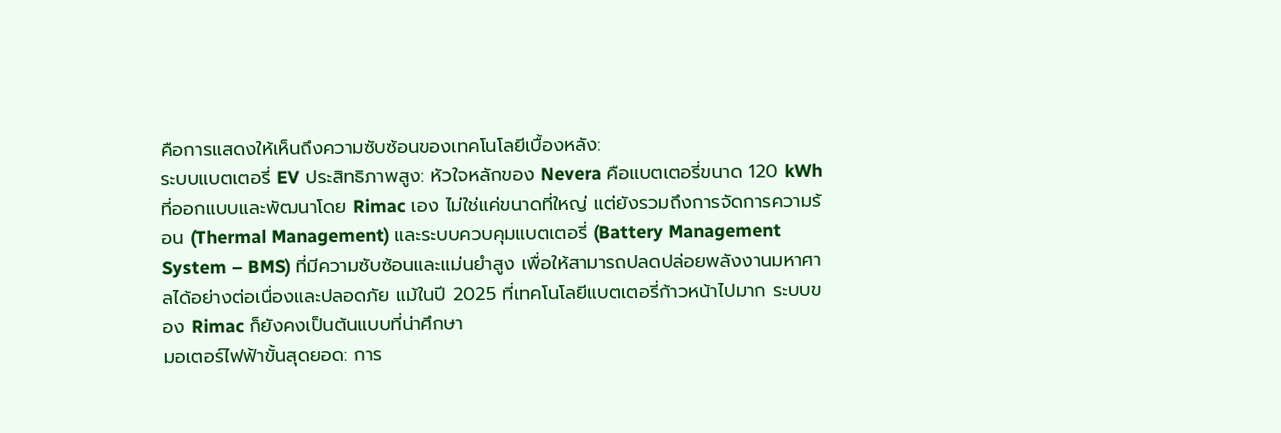คือการแสดงให้เห็นถึงความซับซ้อนของเทคโนโลยีเบื้องหลัง:
ระบบแบตเตอรี่ EV ประสิทธิภาพสูง: หัวใจหลักของ Nevera คือแบตเตอรี่ขนาด 120 kWh ที่ออกแบบและพัฒนาโดย Rimac เอง ไม่ใช่แค่ขนาดที่ใหญ่ แต่ยังรวมถึงการจัดการความร้อน (Thermal Management) และระบบควบคุมแบตเตอรี่ (Battery Management System – BMS) ที่มีความซับซ้อนและแม่นยำสูง เพื่อให้สามารถปลดปล่อยพลังงานมหาศาลได้อย่างต่อเนื่องและปลอดภัย แม้ในปี 2025 ที่เทคโนโลยีแบตเตอรี่ก้าวหน้าไปมาก ระบบของ Rimac ก็ยังคงเป็นต้นแบบที่น่าศึกษา
มอเตอร์ไฟฟ้าขั้นสุดยอด: การ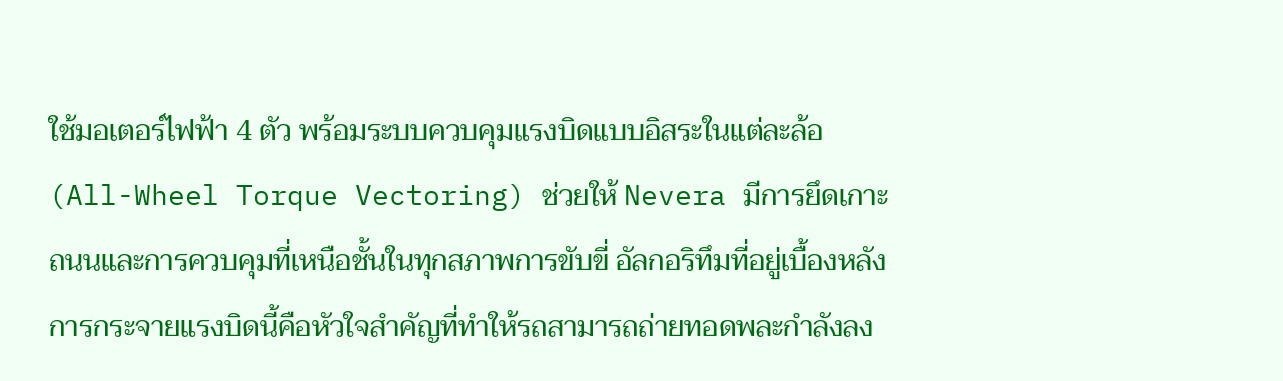ใช้มอเตอร์ไฟฟ้า 4 ตัว พร้อมระบบควบคุมแรงบิดแบบอิสระในแต่ละล้อ (All-Wheel Torque Vectoring) ช่วยให้ Nevera มีการยึดเกาะถนนและการควบคุมที่เหนือชั้นในทุกสภาพการขับขี่ อัลกอริทึมที่อยู่เบื้องหลังการกระจายแรงบิดนี้คือหัวใจสำคัญที่ทำให้รถสามารถถ่ายทอดพละกำลังลง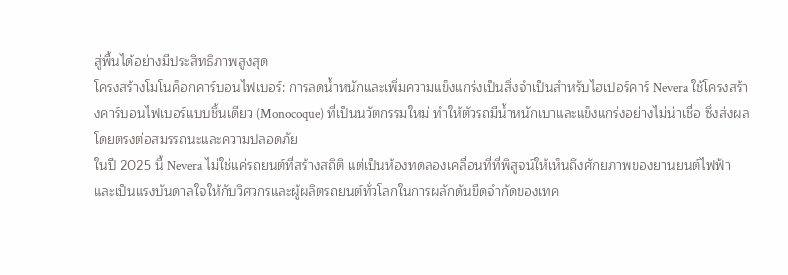สู่พื้นได้อย่างมีประสิทธิภาพสูงสุด
โครงสร้างโมโนค็อกคาร์บอนไฟเบอร์: การลดน้ำหนักและเพิ่มความแข็งแกร่งเป็นสิ่งจำเป็นสำหรับไฮเปอร์คาร์ Nevera ใช้โครงสร้างคาร์บอนไฟเบอร์แบบชิ้นเดียว (Monocoque) ที่เป็นนวัตกรรมใหม่ ทำให้ตัวรถมีน้ำหนักเบาและแข็งแกร่งอย่างไม่น่าเชื่อ ซึ่งส่งผลโดยตรงต่อสมรรถนะและความปลอดภัย
ในปี 2025 นี้ Nevera ไม่ใช่แค่รถยนต์ที่สร้างสถิติ แต่เป็นห้องทดลองเคลื่อนที่ที่พิสูจน์ให้เห็นถึงศักยภาพของยานยนต์ไฟฟ้า และเป็นแรงบันดาลใจให้กับวิศวกรและผู้ผลิตรถยนต์ทั่วโลกในการผลักดันขีดจำกัดของเทค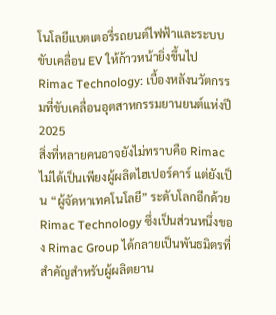โนโลยีแบตเตอรี่รถยนต์ไฟฟ้าและระบบขับเคลื่อน EV ให้ก้าวหน้ายิ่งขึ้นไป
Rimac Technology: เบื้องหลังนวัตกรรมที่ขับเคลื่อนอุตสาหกรรมยานยนต์แห่งปี 2025
สิ่งที่หลายคนอาจยังไม่ทราบคือ Rimac ไม่ได้เป็นเพียงผู้ผลิตไฮเปอร์คาร์ แต่ยังเป็น “ผู้จัดหาเทคโนโลยี” ระดับโลกอีกด้วย Rimac Technology ซึ่งเป็นส่วนหนึ่งของ Rimac Group ได้กลายเป็นพันธมิตรที่สำคัญสำหรับผู้ผลิตยาน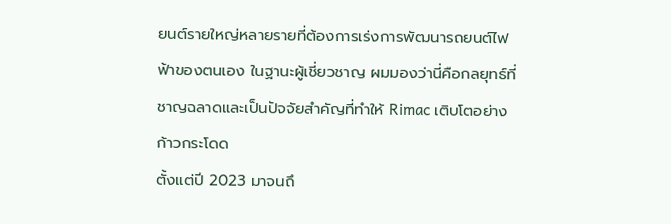ยนต์รายใหญ่หลายรายที่ต้องการเร่งการพัฒนารถยนต์ไฟฟ้าของตนเอง ในฐานะผู้เชี่ยวชาญ ผมมองว่านี่คือกลยุทธ์ที่ชาญฉลาดและเป็นปัจจัยสำคัญที่ทำให้ Rimac เติบโตอย่างก้าวกระโดด
ตั้งแต่ปี 2023 มาจนถึ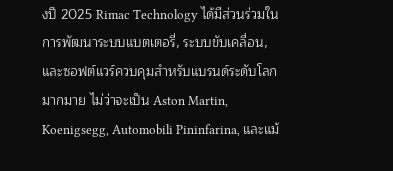งปี 2025 Rimac Technology ได้มีส่วนร่วมในการพัฒนาระบบแบตเตอรี่, ระบบขับเคลื่อน, และซอฟต์แวร์ควบคุมสำหรับแบรนด์ระดับโลกมากมาย ไม่ว่าจะเป็น Aston Martin, Koenigsegg, Automobili Pininfarina, และแม้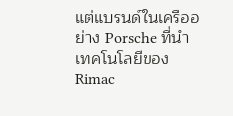แต่แบรนด์ในเครืออย่าง Porsche ที่นำเทคโนโลยีของ Rimac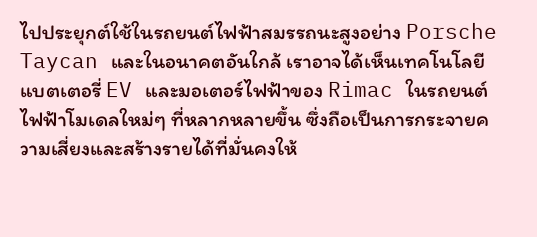ไปประยุกต์ใช้ในรถยนต์ไฟฟ้าสมรรถนะสูงอย่าง Porsche Taycan และในอนาคตอันใกล้ เราอาจได้เห็นเทคโนโลยีแบตเตอรี่ EV และมอเตอร์ไฟฟ้าของ Rimac ในรถยนต์ไฟฟ้าโมเดลใหม่ๆ ที่หลากหลายขึ้น ซึ่งถือเป็นการกระจายความเสี่ยงและสร้างรายได้ที่มั่นคงให้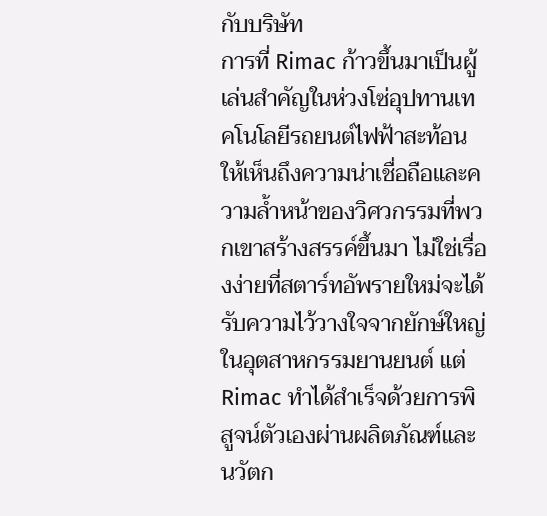กับบริษัท
การที่ Rimac ก้าวขึ้นมาเป็นผู้เล่นสำคัญในห่วงโซ่อุปทานเทคโนโลยีรถยนต์ไฟฟ้าสะท้อนให้เห็นถึงความน่าเชื่อถือและความล้ำหน้าของวิศวกรรมที่พวกเขาสร้างสรรค์ขึ้นมา ไม่ใช่เรื่องง่ายที่สตาร์ทอัพรายใหม่จะได้รับความไว้วางใจจากยักษ์ใหญ่ในอุตสาหกรรมยานยนต์ แต่ Rimac ทำได้สำเร็จด้วยการพิสูจน์ตัวเองผ่านผลิตภัณฑ์และนวัตก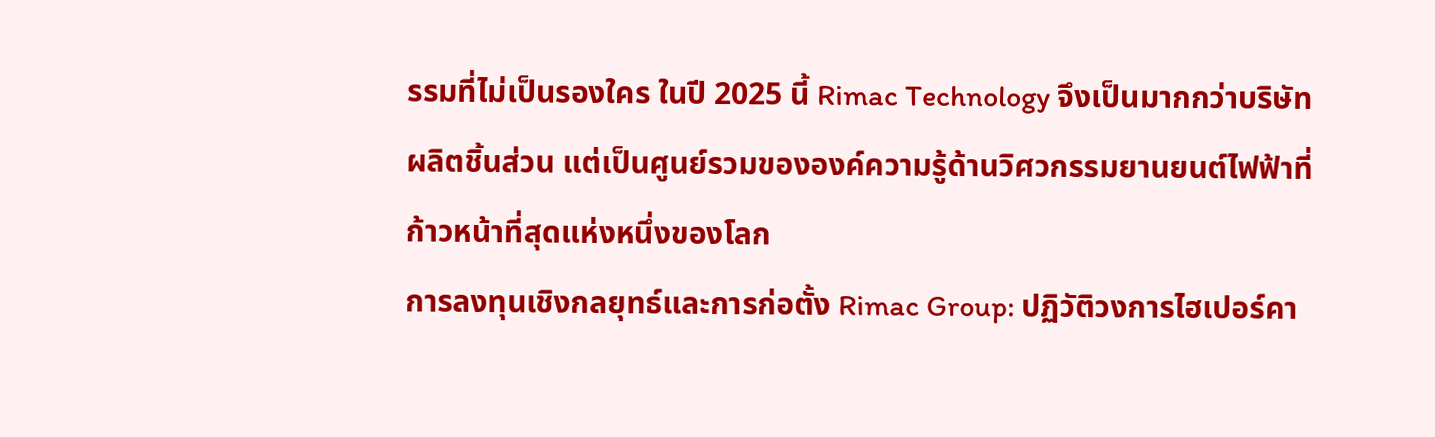รรมที่ไม่เป็นรองใคร ในปี 2025 นี้ Rimac Technology จึงเป็นมากกว่าบริษัทผลิตชิ้นส่วน แต่เป็นศูนย์รวมขององค์ความรู้ด้านวิศวกรรมยานยนต์ไฟฟ้าที่ก้าวหน้าที่สุดแห่งหนึ่งของโลก
การลงทุนเชิงกลยุทธ์และการก่อตั้ง Rimac Group: ปฏิวัติวงการไฮเปอร์คา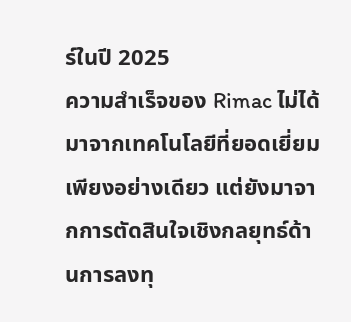ร์ในปี 2025
ความสำเร็จของ Rimac ไม่ได้มาจากเทคโนโลยีที่ยอดเยี่ยมเพียงอย่างเดียว แต่ยังมาจากการตัดสินใจเชิงกลยุทธ์ด้านการลงทุ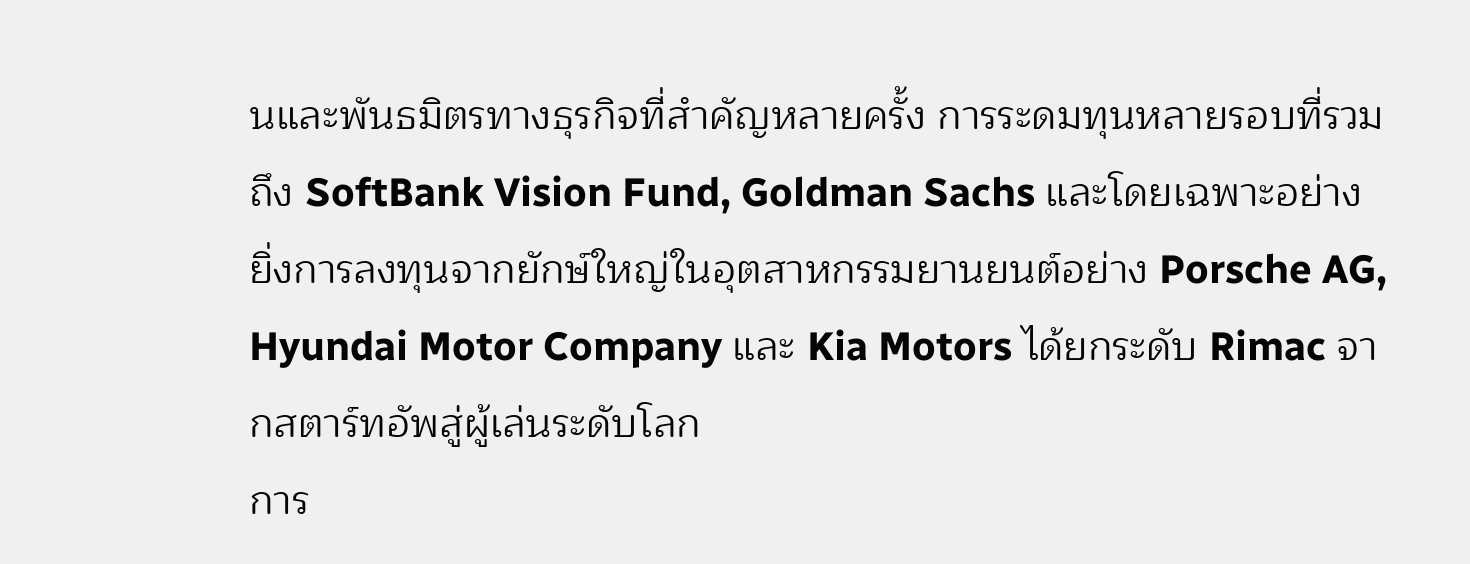นและพันธมิตรทางธุรกิจที่สำคัญหลายครั้ง การระดมทุนหลายรอบที่รวมถึง SoftBank Vision Fund, Goldman Sachs และโดยเฉพาะอย่างยิ่งการลงทุนจากยักษ์ใหญ่ในอุตสาหกรรมยานยนต์อย่าง Porsche AG, Hyundai Motor Company และ Kia Motors ได้ยกระดับ Rimac จากสตาร์ทอัพสู่ผู้เล่นระดับโลก
การ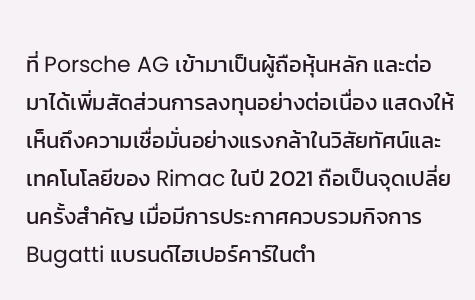ที่ Porsche AG เข้ามาเป็นผู้ถือหุ้นหลัก และต่อมาได้เพิ่มสัดส่วนการลงทุนอย่างต่อเนื่อง แสดงให้เห็นถึงความเชื่อมั่นอย่างแรงกล้าในวิสัยทัศน์และเทคโนโลยีของ Rimac ในปี 2021 ถือเป็นจุดเปลี่ยนครั้งสำคัญ เมื่อมีการประกาศควบรวมกิจการ Bugatti แบรนด์ไฮเปอร์คาร์ในตำ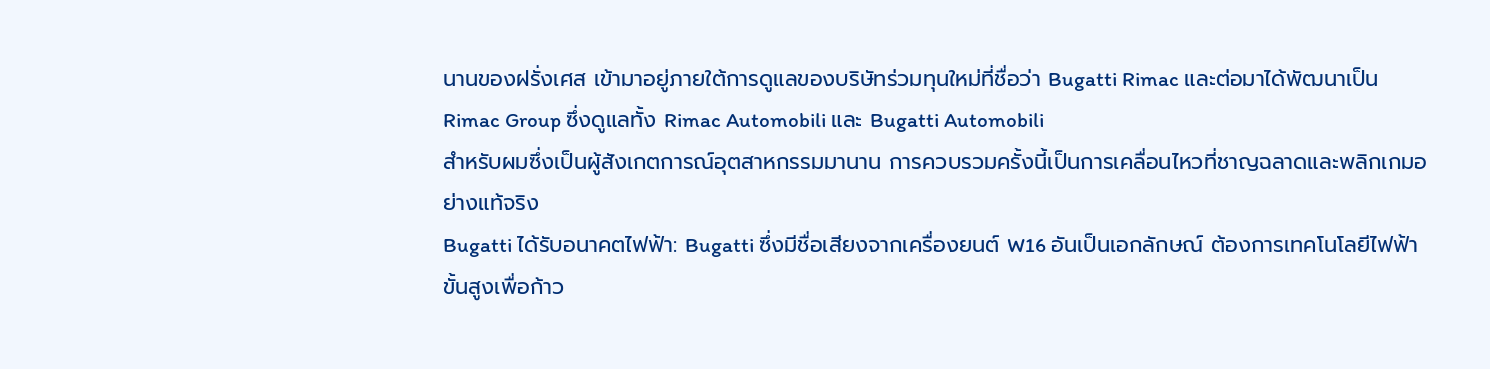นานของฝรั่งเศส เข้ามาอยู่ภายใต้การดูแลของบริษัทร่วมทุนใหม่ที่ชื่อว่า Bugatti Rimac และต่อมาได้พัฒนาเป็น Rimac Group ซึ่งดูแลทั้ง Rimac Automobili และ Bugatti Automobili
สำหรับผมซึ่งเป็นผู้สังเกตการณ์อุตสาหกรรมมานาน การควบรวมครั้งนี้เป็นการเคลื่อนไหวที่ชาญฉลาดและพลิกเกมอย่างแท้จริง
Bugatti ได้รับอนาคตไฟฟ้า: Bugatti ซึ่งมีชื่อเสียงจากเครื่องยนต์ W16 อันเป็นเอกลักษณ์ ต้องการเทคโนโลยีไฟฟ้าขั้นสูงเพื่อก้าว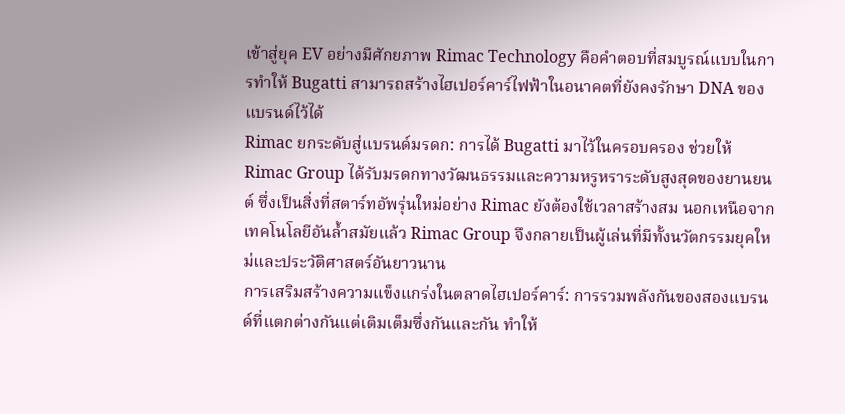เข้าสู่ยุค EV อย่างมีศักยภาพ Rimac Technology คือคำตอบที่สมบูรณ์แบบในการทำให้ Bugatti สามารถสร้างไฮเปอร์คาร์ไฟฟ้าในอนาคตที่ยังคงรักษา DNA ของแบรนด์ไว้ได้
Rimac ยกระดับสู่แบรนด์มรดก: การได้ Bugatti มาไว้ในครอบครอง ช่วยให้ Rimac Group ได้รับมรดกทางวัฒนธรรมและความหรูหราระดับสูงสุดของยานยนต์ ซึ่งเป็นสิ่งที่สตาร์ทอัพรุ่นใหม่อย่าง Rimac ยังต้องใช้เวลาสร้างสม นอกเหนือจากเทคโนโลยีอันล้ำสมัยแล้ว Rimac Group จึงกลายเป็นผู้เล่นที่มีทั้งนวัตกรรมยุคใหม่และประวัติศาสตร์อันยาวนาน
การเสริมสร้างความแข็งแกร่งในตลาดไฮเปอร์คาร์: การรวมพลังกันของสองแบรนด์ที่แตกต่างกันแต่เติมเต็มซึ่งกันและกัน ทำให้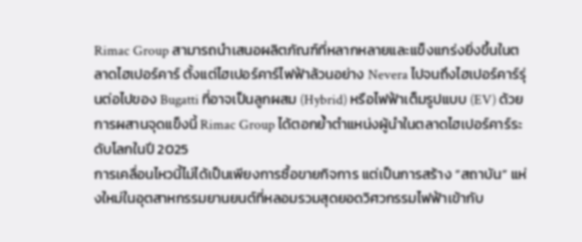Rimac Group สามารถนำเสนอผลิตภัณฑ์ที่หลากหลายและแข็งแกร่งยิ่งขึ้นในตลาดไฮเปอร์คาร์ ตั้งแต่ไฮเปอร์คาร์ไฟฟ้าล้วนอย่าง Nevera ไปจนถึงไฮเปอร์คาร์รุ่นต่อไปของ Bugatti ที่อาจเป็นลูกผสม (Hybrid) หรือไฟฟ้าเต็มรูปแบบ (EV) ด้วยการผสานจุดแข็งนี้ Rimac Group ได้ตอกย้ำตำแหน่งผู้นำในตลาดไฮเปอร์คาร์ระดับโลกในปี 2025
การเคลื่อนไหวนี้ไม่ได้เป็นเพียงการซื้อขายกิจการ แต่เป็นการสร้าง “สถาบัน” แห่งใหม่ในอุตสาหกรรมยานยนต์ที่หลอมรวมสุดยอดวิศวกรรมไฟฟ้าเข้ากับ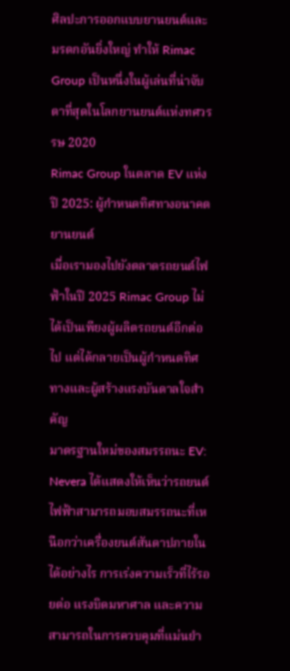ศิลปะการออกแบบยานยนต์และมรดกอันยิ่งใหญ่ ทำให้ Rimac Group เป็นหนึ่งในผู้เล่นที่น่าจับตาที่สุดในโลกยานยนต์แห่งทศวรรษ 2020
Rimac Group ในตลาด EV แห่งปี 2025: ผู้กำหนดทิศทางอนาคตยานยนต์
เมื่อเรามองไปยังตลาดรถยนต์ไฟฟ้าในปี 2025 Rimac Group ไม่ได้เป็นเพียงผู้ผลิตรถยนต์อีกต่อไป แต่ได้กลายเป็นผู้กำหนดทิศทางและผู้สร้างแรงบันดาลใจสำคัญ
มาตรฐานใหม่ของสมรรถนะ EV: Nevera ได้แสดงให้เห็นว่ารถยนต์ไฟฟ้าสามารถมอบสมรรถนะที่เหนือกว่าเครื่องยนต์สันดาปภายในได้อย่างไร การเร่งความเร็วที่ไร้รอยต่อ แรงบิดมหาศาล และความสามารถในการควบคุมที่แม่นยำ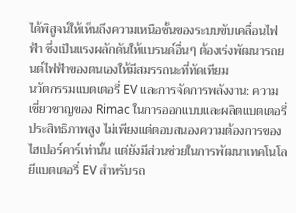ได้พิสูจน์ให้เห็นถึงความเหนือชั้นของระบบขับเคลื่อนไฟฟ้า ซึ่งเป็นแรงผลักดันให้แบรนด์อื่นๆ ต้องเร่งพัฒนารถยนต์ไฟฟ้าของตนเองให้มีสมรรถนะที่ทัดเทียม
นวัตกรรมแบตเตอรี่ EV และการจัดการพลังงาน: ความเชี่ยวชาญของ Rimac ในการออกแบบและผลิตแบตเตอรี่ประสิทธิภาพสูง ไม่เพียงแต่ตอบสนองความต้องการของไฮเปอร์คาร์เท่านั้น แต่ยังมีส่วนช่วยในการพัฒนาเทคโนโลยีแบตเตอรี่ EV สำหรับรถ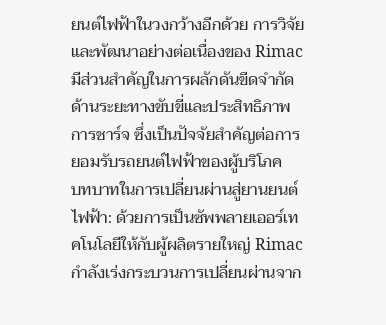ยนต์ไฟฟ้าในวงกว้างอีกด้วย การวิจัยและพัฒนาอย่างต่อเนื่องของ Rimac มีส่วนสำคัญในการผลักดันขีดจำกัดด้านระยะทางขับขี่และประสิทธิภาพการชาร์จ ซึ่งเป็นปัจจัยสำคัญต่อการยอมรับรถยนต์ไฟฟ้าของผู้บริโภค
บทบาทในการเปลี่ยนผ่านสู่ยานยนต์ไฟฟ้า: ด้วยการเป็นซัพพลายเออร์เทคโนโลยีให้กับผู้ผลิตรายใหญ่ Rimac กำลังเร่งกระบวนการเปลี่ยนผ่านจาก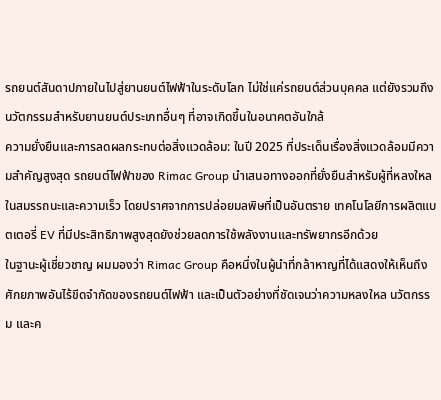รถยนต์สันดาปภายในไปสู่ยานยนต์ไฟฟ้าในระดับโลก ไม่ใช่แค่รถยนต์ส่วนบุคคล แต่ยังรวมถึงนวัตกรรมสำหรับยานยนต์ประเภทอื่นๆ ที่อาจเกิดขึ้นในอนาคตอันใกล้
ความยั่งยืนและการลดผลกระทบต่อสิ่งแวดล้อม: ในปี 2025 ที่ประเด็นเรื่องสิ่งแวดล้อมมีความสำคัญสูงสุด รถยนต์ไฟฟ้าของ Rimac Group นำเสนอทางออกที่ยั่งยืนสำหรับผู้ที่หลงใหลในสมรรถนะและความเร็ว โดยปราศจากการปล่อยมลพิษที่เป็นอันตราย เทคโนโลยีการผลิตแบตเตอรี่ EV ที่มีประสิทธิภาพสูงสุดยังช่วยลดการใช้พลังงานและทรัพยากรอีกด้วย
ในฐานะผู้เชี่ยวชาญ ผมมองว่า Rimac Group คือหนึ่งในผู้นำที่กล้าหาญที่ได้แสดงให้เห็นถึงศักยภาพอันไร้ขีดจำกัดของรถยนต์ไฟฟ้า และเป็นตัวอย่างที่ชัดเจนว่าความหลงใหล นวัตกรรม และค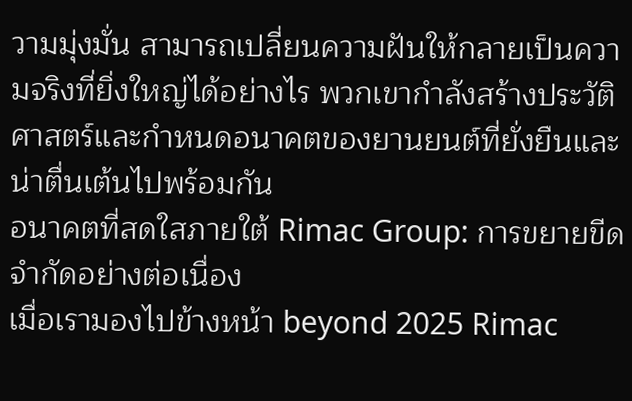วามมุ่งมั่น สามารถเปลี่ยนความฝันให้กลายเป็นความจริงที่ยิ่งใหญ่ได้อย่างไร พวกเขากำลังสร้างประวัติศาสตร์และกำหนดอนาคตของยานยนต์ที่ยั่งยืนและน่าตื่นเต้นไปพร้อมกัน
อนาคตที่สดใสภายใต้ Rimac Group: การขยายขีดจำกัดอย่างต่อเนื่อง
เมื่อเรามองไปข้างหน้า beyond 2025 Rimac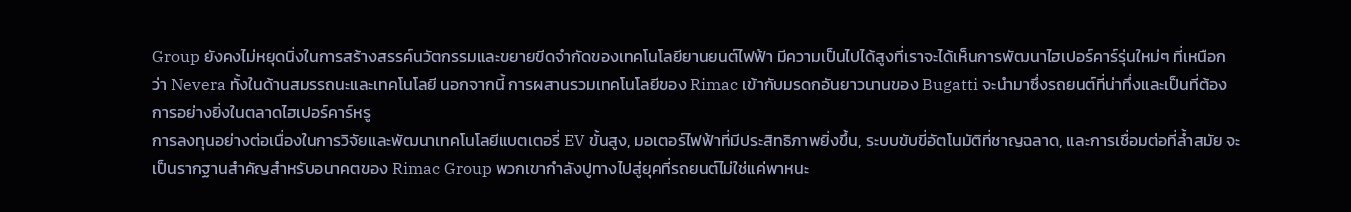Group ยังคงไม่หยุดนิ่งในการสร้างสรรค์นวัตกรรมและขยายขีดจำกัดของเทคโนโลยียานยนต์ไฟฟ้า มีความเป็นไปได้สูงที่เราจะได้เห็นการพัฒนาไฮเปอร์คาร์รุ่นใหม่ๆ ที่เหนือกว่า Nevera ทั้งในด้านสมรรถนะและเทคโนโลยี นอกจากนี้ การผสานรวมเทคโนโลยีของ Rimac เข้ากับมรดกอันยาวนานของ Bugatti จะนำมาซึ่งรถยนต์ที่น่าทึ่งและเป็นที่ต้องการอย่างยิ่งในตลาดไฮเปอร์คาร์หรู
การลงทุนอย่างต่อเนื่องในการวิจัยและพัฒนาเทคโนโลยีแบตเตอรี่ EV ขั้นสูง, มอเตอร์ไฟฟ้าที่มีประสิทธิภาพยิ่งขึ้น, ระบบขับขี่อัตโนมัติที่ชาญฉลาด, และการเชื่อมต่อที่ล้ำสมัย จะเป็นรากฐานสำคัญสำหรับอนาคตของ Rimac Group พวกเขากำลังปูทางไปสู่ยุคที่รถยนต์ไม่ใช่แค่พาหนะ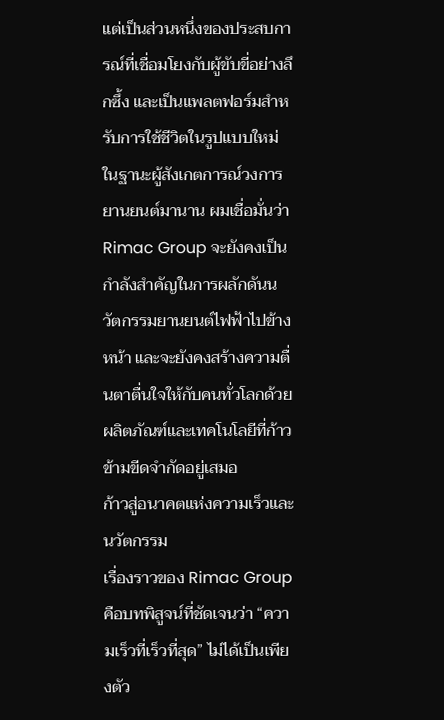แต่เป็นส่วนหนึ่งของประสบการณ์ที่เชื่อมโยงกับผู้ขับขี่อย่างลึกซึ้ง และเป็นแพลตฟอร์มสำหรับการใช้ชีวิตในรูปแบบใหม่
ในฐานะผู้สังเกตการณ์วงการยานยนต์มานาน ผมเชื่อมั่นว่า Rimac Group จะยังคงเป็นกำลังสำคัญในการผลักดันนวัตกรรมยานยนต์ไฟฟ้าไปข้างหน้า และจะยังคงสร้างความตื่นตาตื่นใจให้กับคนทั่วโลกด้วยผลิตภัณฑ์และเทคโนโลยีที่ก้าวข้ามขีดจำกัดอยู่เสมอ
ก้าวสู่อนาคตแห่งความเร็วและนวัตกรรม
เรื่องราวของ Rimac Group คือบทพิสูจน์ที่ชัดเจนว่า “ความเร็วที่เร็วที่สุด” ไม่ได้เป็นเพียงตัว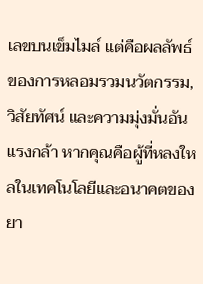เลขบนเข็มไมล์ แต่คือผลลัพธ์ของการหลอมรวมนวัตกรรม, วิสัยทัศน์ และความมุ่งมั่นอันแรงกล้า หากคุณคือผู้ที่หลงใหลในเทคโนโลยีและอนาคตของยา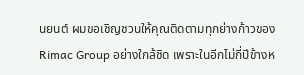นยนต์ ผมขอเชิญชวนให้คุณติดตามทุกย่างก้าวของ Rimac Group อย่างใกล้ชิด เพราะในอีกไม่กี่ปีข้างห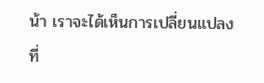น้า เราจะได้เห็นการเปลี่ยนแปลงที่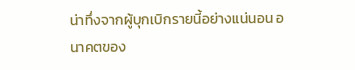น่าทึ่งจากผู้บุกเบิกรายนี้อย่างแน่นอน อนาคตของ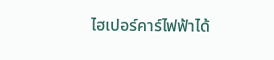ไฮเปอร์คาร์ไฟฟ้าได้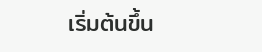เริ่มต้นขึ้น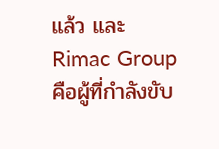แล้ว และ Rimac Group คือผู้ที่กำลังขับ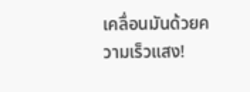เคลื่อนมันด้วยความเร็วแสง!